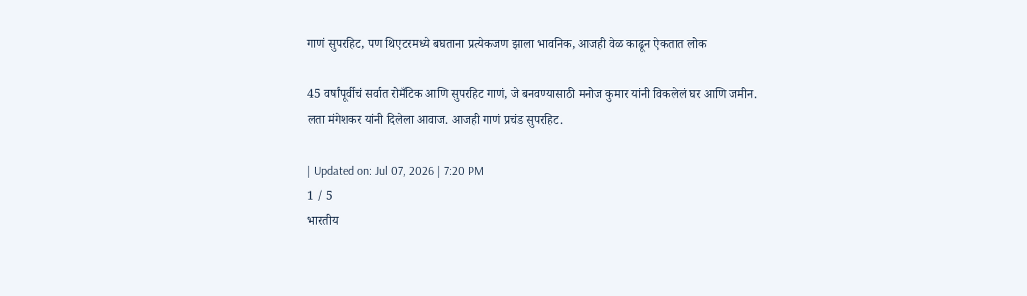गाणं सुपरहिट, पण थिएटरमध्ये बघताना प्रत्येकजण झाला भावनिक, आजही वेळ काढून ऐकतात लोक

45 वर्षांपूर्वीचं सर्वात रोमँटिक आणि सुपरहिट गाणं, जे बनवण्यासाठी मनोज कुमार यांनी विकलेलं घर आणि जमीन. लता मंगेशकर यांनी दिलेला आवाज. आजही गाणं प्रचंड सुपरहिट.

| Updated on: Jul 07, 2026 | 7:20 PM
1 / 5
भारतीय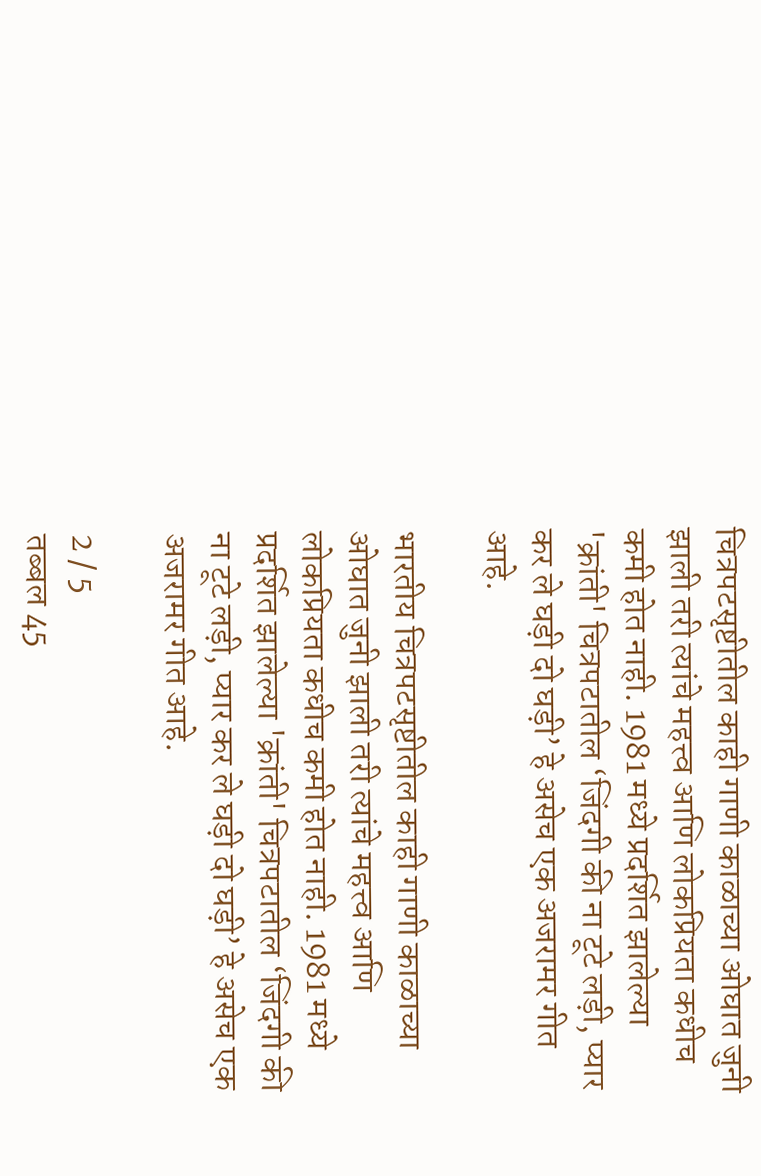चित्रपटसृष्टीतील काही गाणी काळाच्या ओघात जुनी झाली तरी त्यांचे महत्त्व आणि लोकप्रियता कधीच कमी होत नाही. 1981 मध्ये प्रदर्शित झालेल्या 'क्रांती' चित्रपटातील ‘जिंदगी की ना टूटे लड़ी, प्यार कर ले घड़ी दो घड़ी’ हे असेच एक अजरामर गीत आहे.

भारतीय चित्रपटसृष्टीतील काही गाणी काळाच्या ओघात जुनी झाली तरी त्यांचे महत्त्व आणि लोकप्रियता कधीच कमी होत नाही. 1981 मध्ये प्रदर्शित झालेल्या 'क्रांती' चित्रपटातील ‘जिंदगी की ना टूटे लड़ी, प्यार कर ले घड़ी दो घड़ी’ हे असेच एक अजरामर गीत आहे.

2 / 5
तब्बल 45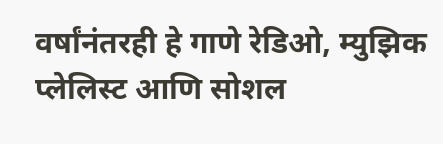वर्षांनंतरही हे गाणे रेडिओ, म्युझिक प्लेलिस्ट आणि सोशल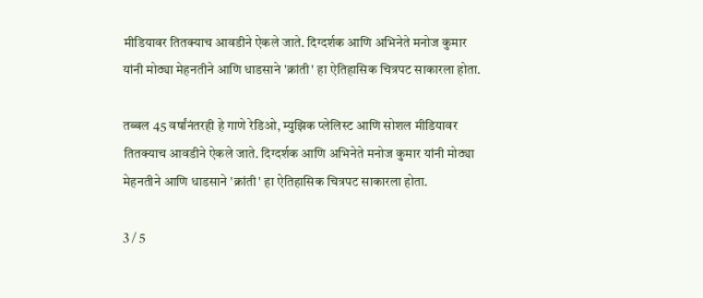मीडियावर तितक्याच आवडीने ऐकले जाते. दिग्दर्शक आणि अभिनेते मनोज कुमार यांनी मोठ्या मेहनतीने आणि धाडसाने 'क्रांती' हा ऐतिहासिक चित्रपट साकारला होता.

तब्बल 45 वर्षांनंतरही हे गाणे रेडिओ, म्युझिक प्लेलिस्ट आणि सोशल मीडियावर तितक्याच आवडीने ऐकले जाते. दिग्दर्शक आणि अभिनेते मनोज कुमार यांनी मोठ्या मेहनतीने आणि धाडसाने 'क्रांती' हा ऐतिहासिक चित्रपट साकारला होता.

3 / 5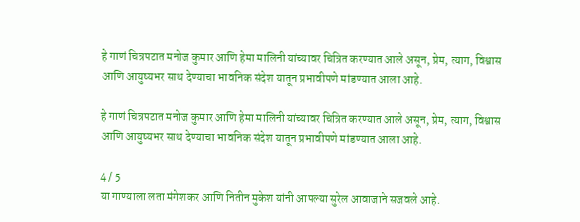हे गाणं चित्रपटात मनोज कुमार आणि हेमा मालिनी यांच्यावर चित्रित करण्यात आले असून, प्रेम, त्याग, विश्वास आणि आयुष्यभर साथ देण्याचा भावनिक संदेश यातून प्रभावीपणे मांडण्यात आला आहे.

हे गाणं चित्रपटात मनोज कुमार आणि हेमा मालिनी यांच्यावर चित्रित करण्यात आले असून, प्रेम, त्याग, विश्वास आणि आयुष्यभर साथ देण्याचा भावनिक संदेश यातून प्रभावीपणे मांडण्यात आला आहे.

4 / 5
या गाण्याला लता मंगेशकर आणि नितीन मुकेश यांनी आपल्या सुरेल आवाजाने सजवले आहे.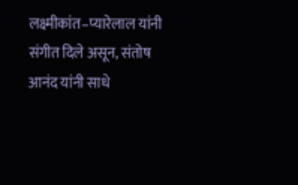लक्ष्मीकांत–प्यारेलाल यांनी संगीत दिले असून, संतोष आनंद यांनी साधे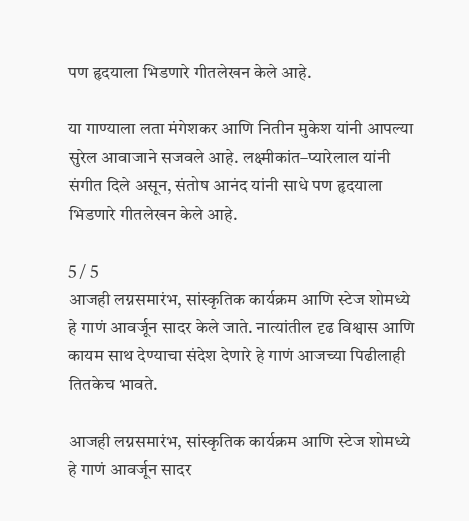पण हृदयाला भिडणारे गीतलेखन केले आहे.

या गाण्याला लता मंगेशकर आणि नितीन मुकेश यांनी आपल्या सुरेल आवाजाने सजवले आहे. लक्ष्मीकांत–प्यारेलाल यांनी संगीत दिले असून, संतोष आनंद यांनी साधे पण हृदयाला भिडणारे गीतलेखन केले आहे.

5 / 5
आजही लग्नसमारंभ, सांस्कृतिक कार्यक्रम आणि स्टेज शोमध्ये हे गाणं आवर्जून सादर केले जाते. नात्यांतील दृढ विश्वास आणि कायम साथ देण्याचा संदेश देणारे हे गाणं आजच्या पिढीलाही तितकेच भावते.

आजही लग्नसमारंभ, सांस्कृतिक कार्यक्रम आणि स्टेज शोमध्ये हे गाणं आवर्जून सादर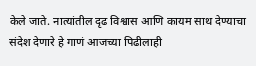केले जाते. नात्यांतील दृढ विश्वास आणि कायम साथ देण्याचा संदेश देणारे हे गाणं आजच्या पिढीलाही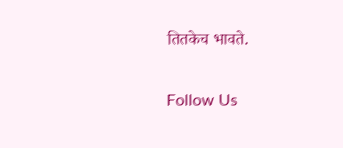तितकेच भावते.

Follow Us